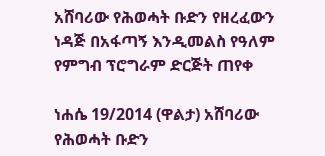አሸባሪው የሕወሓት ቡድን የዘረፈውን ነዳጅ በአፋጣኝ እንዲመልስ የዓለም የምግብ ፕሮግራም ድርጅት ጠየቀ

ነሐሴ 19/2014 (ዋልታ) አሸባሪው የሕወሓት ቡድን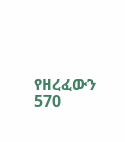የዘረፈውን 570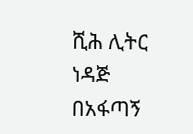ሺሕ ሊትር ነዳጅ በአፋጣኝ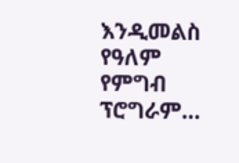እንዲመልስ የዓለም የምግብ ፕሮግራም…